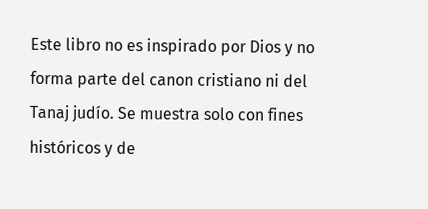Este libro no es inspirado por Dios y no forma parte del canon cristiano ni del Tanaj judío. Se muestra solo con fines históricos y de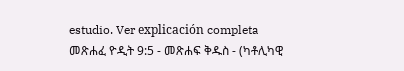estudio. Ver explicación completa መጽሐፈ ዮዲት 9:5 - መጽሐፍ ቅዱስ - (ካቶሊካዊ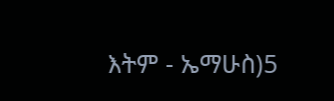እትም - ኤማሁስ)5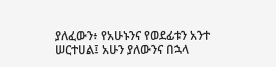ያለፈውን፥ የአሁኑንና የወደፊቱን አንተ ሠርተሀል፤ አሁን ያለውንና በኋላ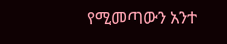የሚመጣውን አንተ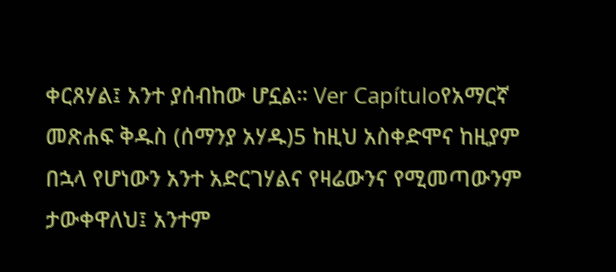ቀርጸሃል፤ አንተ ያሰብከው ሆኗል። Ver Capítuloየአማርኛ መጽሐፍ ቅዱስ (ሰማንያ አሃዱ)5 ከዚህ አስቀድሞና ከዚያም በኋላ የሆነውን አንተ አድርገሃልና የዛሬውንና የሚመጣውንም ታውቀዋለህ፤ አንተም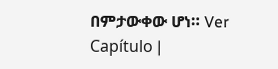በምታውቀው ሆነ። Ver Capítulo |